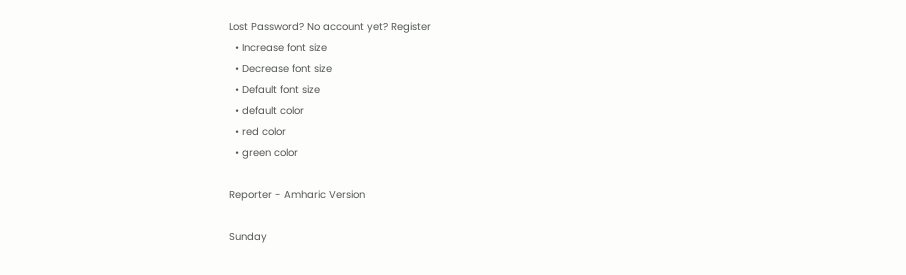Lost Password? No account yet? Register
  • Increase font size
  • Decrease font size
  • Default font size
  • default color
  • red color
  • green color

Reporter - Amharic Version

Sunday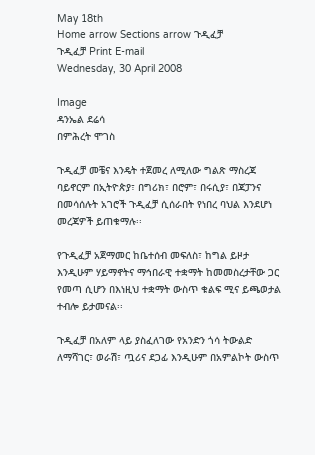May 18th
Home arrow Sections arrow ጉዲፈቻ
ጉዲፈቻ Print E-mail
Wednesday, 30 April 2008

Image
ዳንኤል ደሬሳ
በምሕረት ሞገስ

ጉዲፈቻ መቼና እንዴት ተጀመረ ለሚለው ግልጽ ማስረጃ ባይኖርም በኢትዮጵያ፣ በግሪክ፣ በሮም፣ በሩሲያ፣ በጃፓንና በመሳሰሉት አገሮች ጉዲፈቻ ሲሰራበት የነበረ ባህል እንደሆነ መረጃዎች ይጠቁማሉ፡፡

የጉዲፈቻ አጀማመር ከቤተሰብ መፍለስ፣ ከግል ይዞታ እንዲሁም ሃይማኖትና ማኅበራዊ ተቋማት ከመመስረታቸው ጋር የመጣ ሲሆን በእነዚህ ተቋማት ውስጥ ቁልፍ ሚና ይጫወታል ተብሎ ይታመናል፡፡

ጉዲፈቻ በአለም ላይ ያስፈለገው የአንድን ጎሳ ትውልድ ለማሻገር፣ ወራሽ፣ ጧሪና ደጋፊ እንዲሁም በአምልኮት ውስጥ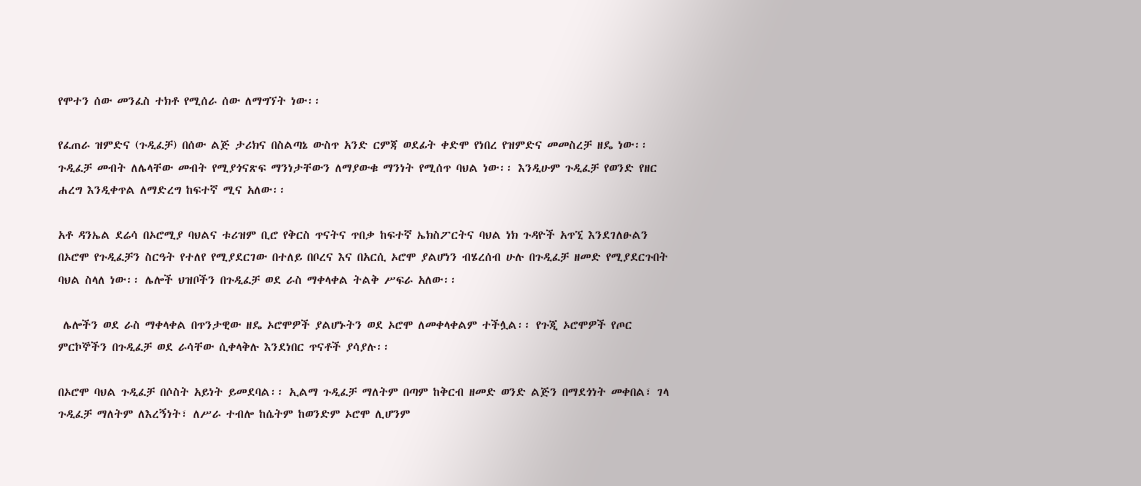የሞተን ሰው መንፈስ ተክቶ የሚሰራ ሰው ለማግኘት ነው፡፡

የፈጠራ ዝምድና (ጉዲፈቻ) በሰው ልጅ ታሪክና በስልጣኔ ውስጥ አንድ ርምጃ ወደፊት ቀድሞ የነበረ የዝምድና መመስረቻ ዘዴ ነው፡፡ ጉዲፈቻ መብት ለሌላቸው መብት የሚያጎናጽፍ ማንነታቸውን ለማያውቁ ማንነት የሚሰጥ ባህል ነው፡፡ እንዲሁም ጉዲፈቻ የወንድ የዘር ሐረግ እንዲቀጥል ለማድረግ ከፍተኛ ሚና አለው፡፡

አቶ ዳንኤል ደሬሳ በኦሮሚያ ባህልና ቱሪዝም ቢሮ የቅርስ ጥናትና ጥበቃ ከፍተኛ ኤክስፖርትና ባህል ነክ ጉዳዮች አጥኚ እንደገለፁልን በኦሮሞ የጉዲፈቻን ስርዓት የተለየ የሚያደርገው በተለይ በቦረና እና በአርሲ ኦሮሞ ያልሆነን ብሄረሰብ ሁሉ በጉዲፈቻ ዘመድ የሚያደርጉበት ባህል ስላለ ነው፡፡ ሌሎች ህዝቦችን በጉዲፈቻ ወደ ራስ ማቀላቀል ትልቅ ሥፍራ አለው፡፡

 ሌሎችን ወደ ራስ ማቀላቀል በጥንታዊው ዘዴ ኦሮሞዎች ያልሆኑትን ወደ ኦሮሞ ለመቀላቀልም ተችሏል፡፡ የጉጂ ኦሮሞዎች የጦር ምርኮኞችን በጉዲፈቻ ወደ ራሳቸው ሲቀላቅሉ እንደነበር ጥናቶች ያሳያሉ፡፡

በኦሮሞ ባህል ጉዲፈቻ በሶስት አይነት ይመደባል፡፡ ኢልማ ጉዲፈቻ ማለትም በጣም ከቅርብ ዘመድ ወንድ ልጅን በማደጎነት መቀበል፣ ገላ ጉዲፈቻ ማለትም ለእረኝነት፣ ለሥራ ተብሎ ከሴትም ከወንድም ኦሮሞ ሊሆንም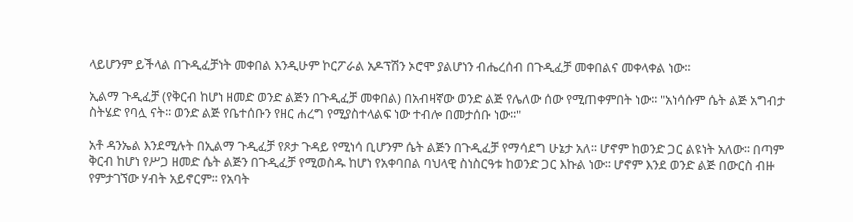ላይሆንም ይችላል በጉዲፈቻነት መቀበል እንዲሁም ኮርፖራል አዶፕሽን ኦሮሞ ያልሆነን ብሔረሰብ በጉዲፈቻ መቀበልና መቀላቀል ነው፡፡

ኢልማ ጉዲፈቻ (የቅርብ ከሆነ ዘመድ ወንድ ልጅን በጉዲፈቻ መቀበል) በአብዛኛው ወንድ ልጅ የሌለው ሰው የሚጠቀምበት ነው፡፡ "አነሳሱም ሴት ልጅ አግብታ ስትሄድ የባሏ ናት፡፡ ወንድ ልጅ የቤተሰቡን የዘር ሐረግ የሚያስተላልፍ ነው ተብሎ በመታሰቡ ነው፡፡"

አቶ ዳንኤል እንደሚሉት በኢልማ ጉዲፈቻ የጾታ ጉዳይ የሚነሳ ቢሆንም ሴት ልጅን በጉዲፈቻ የማሳደግ ሁኔታ አለ፡፡ ሆኖም ከወንድ ጋር ልዩነት አለው፡፡ በጣም ቅርብ ከሆነ የሥጋ ዘመድ ሴት ልጅን በጉዲፈቻ የሚወስዱ ከሆነ የአቀባበል ባህላዊ ስነስርዓቱ ከወንድ ጋር እኩል ነው፡፡ ሆኖም እንደ ወንድ ልጅ በውርስ ብዙ የምታገኘው ሃብት አይኖርም፡፡ የአባት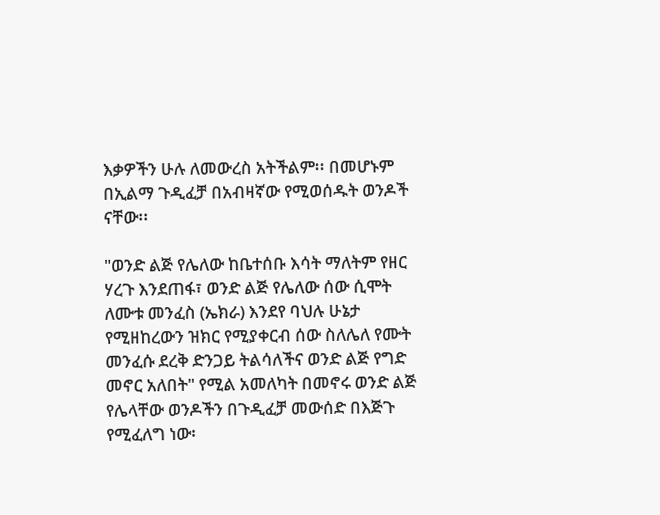እቃዎችን ሁሉ ለመውረስ አትችልም፡፡ በመሆኑም በኢልማ ጉዲፈቻ በአብዛኛው የሚወሰዱት ወንዶች ናቸው፡፡

"ወንድ ልጅ የሌለው ከቤተሰቡ እሳት ማለትም የዘር ሃረጉ እንደጠፋ፣ ወንድ ልጅ የሌለው ሰው ሲሞት ለሙቱ መንፈስ (ኤክራ) እንደየ ባህሉ ሁኔታ የሚዘከረውን ዝክር የሚያቀርብ ሰው ስለሌለ የሙት መንፈሱ ደረቅ ድንጋይ ትልሳለችና ወንድ ልጅ የግድ መኖር አለበት" የሚል አመለካት በመኖሩ ወንድ ልጅ የሌላቸው ወንዶችን በጉዲፈቻ መውሰድ በእጅጉ የሚፈለግ ነው፡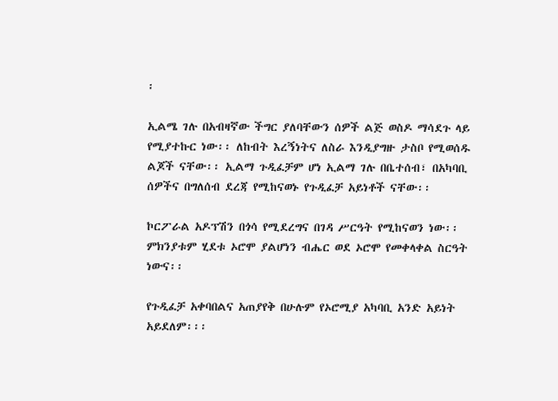፡

ኢልሜ ገሉ በአብዛኛው ችግር ያለባቸውን ሰዎች ልጅ ወስዶ ማሳደጉ ላይ የሚያተኩር ነው፡፡ ለከብት እረኝነትና ለስራ እንዲያግዙ ታስቦ የሚወሰዱ ልጆች ናቸው፡፡ ኢልማ ጉዲፈቻም ሆነ ኢልማ ገሉ በቤተሰብ፣ በአካባቢ ሰዎችና በግለሰብ ደረጃ የሚከናወኑ የጉዲፈቻ አይነቶች ናቸው፡፡

ኮርፖራል አዶፕሽን በጎሳ የሚደረግና በገዳ ሥርዓት የሚከናወን ነው፡፡ ምክንያቱም ሂደቱ ኦሮሞ ያልሆነን ብሔር ወደ ኦሮሞ የመቀላቀል ስርዓት ነውና፡፡

የጉዲፈቻ አቀባበልና አጠያየቅ በሁሉም የኦሮሚያ አካባቢ አንድ አይነት አይደለም፡፡፡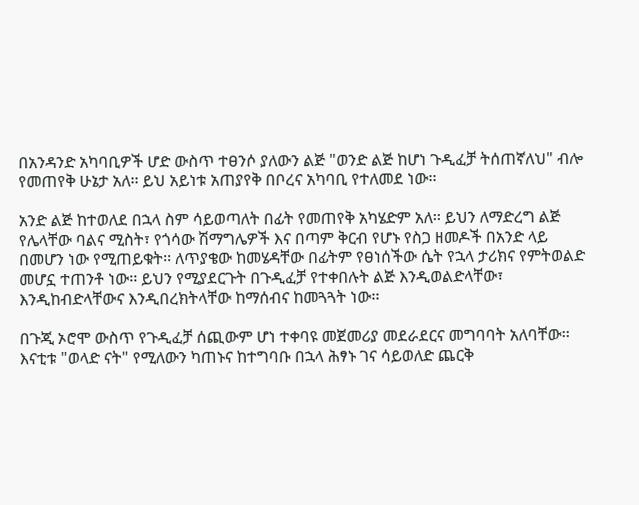በአንዳንድ አካባቢዎች ሆድ ውስጥ ተፀንሶ ያለውን ልጅ "ወንድ ልጅ ከሆነ ጉዲፈቻ ትሰጠኛለህ" ብሎ የመጠየቅ ሁኔታ አለ፡፡ ይህ አይነቱ አጠያየቅ በቦረና አካባቢ የተለመደ ነው፡፡

አንድ ልጅ ከተወለደ በኋላ ስም ሳይወጣለት በፊት የመጠየቅ አካሄድም አለ፡፡ ይህን ለማድረግ ልጅ የሌላቸው ባልና ሚስት፣ የጎሳው ሽማግሌዎች እና በጣም ቅርብ የሆኑ የስጋ ዘመዶች በአንድ ላይ በመሆን ነው የሚጠይቁት፡፡ ለጥያቄው ከመሄዳቸው በፊትም የፀነሰችው ሴት የኋላ ታሪክና የምትወልድ መሆኗ ተጠንቶ ነው፡፡ ይህን የሚያደርጉት በጉዲፈቻ የተቀበሉት ልጅ እንዲወልድላቸው፣ እንዲከብድላቸውና እንዲበረክትላቸው ከማሰብና ከመጓጓት ነው፡፡

በጉጂ ኦሮሞ ውስጥ የጉዲፈቻ ሰጪውም ሆነ ተቀባዩ መጀመሪያ መደራደርና መግባባት አለባቸው፡፡ እናቲቱ "ወላድ ናት" የሚለውን ካጠኑና ከተግባቡ በኋላ ሕፃኑ ገና ሳይወለድ ጨርቅ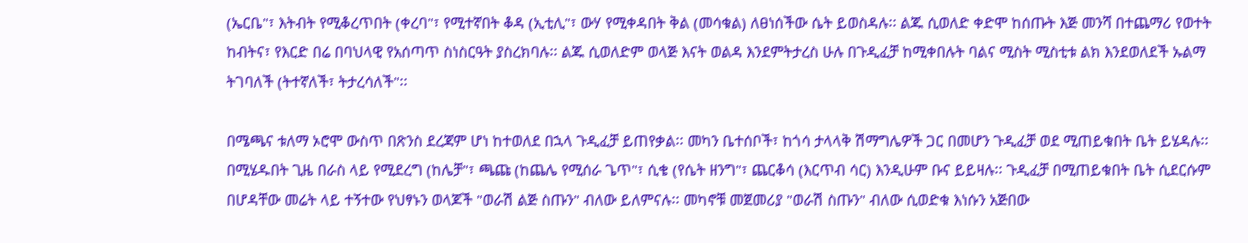(ኤርቤ"፣ እትብት የሚቆረጥበት (ቀረባ"፣ የሚተኛበት ቆዳ (ኢቲሊ"፣ ውሃ የሚቀዳበት ቅል (መሳቁል) ለፀነሰችው ሴት ይወስዳሉ፡፡ ልጁ ሲወለድ ቀድሞ ከሰጡት እጅ መንሻ በተጨማሪ የወተት ከብትና፣ የእርድ በሬ በባህላዊ የአሰጣጥ ስነስርዓት ያስረክባሉ፡፡ ልጁ ሲወለድም ወላጅ እናት ወልዳ እንደምትታረስ ሁሉ በጉዲፈቻ ከሚቀበሉት ባልና ሚስት ሚስቲቱ ልክ እንደወለደች ኡልማ ትገባለች (ትተኛለች፣ ትታረሳለች"፡፡

በሜጫና ቱለማ ኦሮሞ ውስጥ በጽንስ ደረጃም ሆነ ከተወለደ በኋላ ጉዲፈቻ ይጠየቃል፡፡ መካን ቤተሰቦች፣ ከጎሳ ታላላቅ ሽማግሌዎች ጋር በመሆን ጉዲፈቻ ወደ ሚጠይቁበት ቤት ይሄዳሉ፡፡ በሚሄዱበት ጊዜ በራስ ላይ የሚደረግ (ከሌቻ"፣ ጫጩ (ከጨሌ የሚሰራ ጌጥ"፣ ሲቄ (የሴት ዘንግ"፣ ጨርቆሳ (እርጥብ ሳር) እንዲሁም ቡና ይይዛሉ፡፡ ጉዲፈቻ በሚጠይቁበት ቤት ሲደርሱም በሆዳቸው መሬት ላይ ተኝተው የህፃኑን ወላጆች "ወራሽ ልጅ ስጡን" ብለው ይለምናሉ፡፡ መካኖቹ መጀመሪያ "ወራሽ ስጡን" ብለው ሲወድቁ እነሱን አጅበው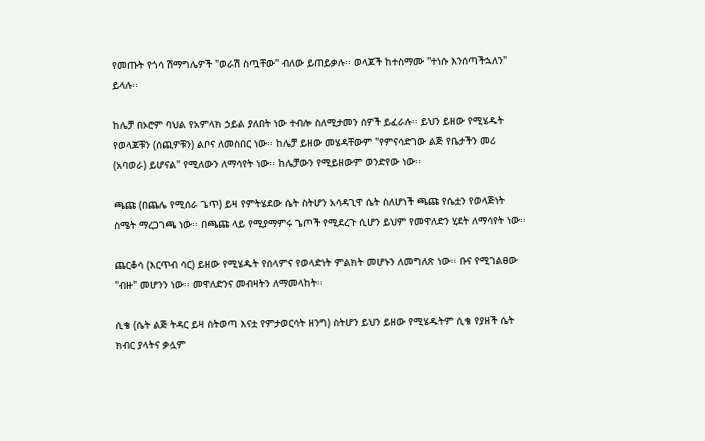የመጡት የጎሳ ሽማግሌዎች "ወራሽ ስጧቸው" ብለው ይጠይቃሉ፡፡ ወላጆች ከተስማሙ "ተነሱ እንሰጣችኋለን" ይላሉ፡፡

ከሌቻ በኦሮም ባህል የአምላክ ኃይል ያለበት ነው ተብሎ ስለሚታመን ሰዎች ይፈራሉ፡፡ ይህን ይዘው የሚሄዱት የወላጆቹን (ሰጪዎቹን) ልቦና ለመስበር ነው፡፡ ከሌቻ ይዘው መሄዳቸውም "የምናሳድገው ልጅ የቤታችን መሪ (አባወራ) ይሆናል" የሚለውን ለማሳየት ነው፡፡ ከሌቻውን የሚይዘውም ወንድየው ነው፡፡

ጫጩ (በጨሌ የሚሰራ ጌጥ) ይዛ የምትሄደው ሴት ስትሆን አሳዳጊዋ ሴት ስለሆነች ጫጩ የሴቷን የወላጅነት ስሜት ማረጋገጫ ነው፡፡ በጫጩ ላይ የሚያማምሩ ጌጦች የሚደረጉ ሲሆን ይህም የመዋለድን ሂደት ለማሳየት ነው፡፡

ጨርቆሳ (እርጥብ ሳር) ይዘው የሚሄዱት የሰላምና የወላድነት ምልክት መሆኑን ለመግለጽ ነው፡፡ ቡና የሚገልፀው "ብዙ" መሆንን ነው፡፡ መዋለድንና መብዛትን ለማመላከት፡፡

ሲቄ (ሴት ልጅ ትዳር ይዛ ስትወጣ እናቷ የምታወርሳት ዘንግ) ስትሆን ይህን ይዘው የሚሄዱትም ሲቄ የያዘች ሴት ክብር ያላትና ቃሏም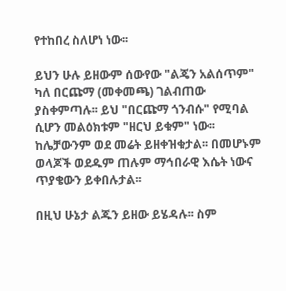የተከበረ ስለሆነ ነው፡፡

ይህን ሁሉ ይዘውም ሰውየው "ልጄን አልሰጥም" ካለ በርጩማ (መቀመጫ) ገልብጠው ያስቀምጣሉ፡፡ ይህ "በርጩማ ጎንብሱ" የሚባል ሲሆን መልዕክቱም "ዘርህ ይቁም" ነው፡፡ ከሌቻውንም ወደ መሬት ይዘቀዝቁታል፡፡ በመሆኑም ወላጆች ወደዱም ጠሉም ማኅበራዊ እሴት ነውና ጥያቄውን ይቀበሉታል፡፡

በዚህ ሁኔታ ልጁን ይዘው ይሄዳሉ፡፡ ስም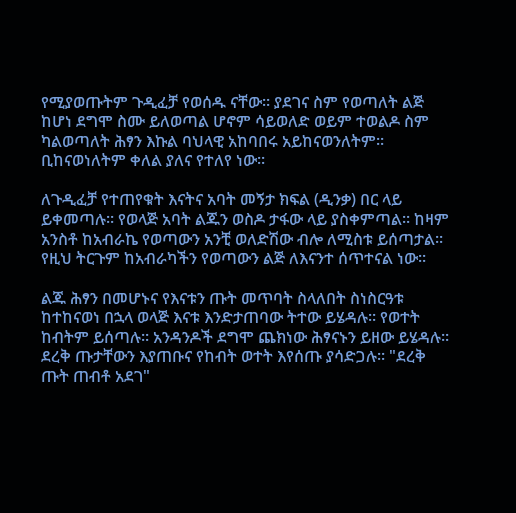የሚያወጡትም ጉዲፈቻ የወሰዱ ናቸው፡፡ ያደገና ስም የወጣለት ልጅ ከሆነ ደግሞ ስሙ ይለወጣል ሆኖም ሳይወለድ ወይም ተወልዶ ስም ካልወጣለት ሕፃን እኩል ባህላዊ አከባበሩ አይከናወንለትም፡፡ ቢከናወነለትም ቀለል ያለና የተለየ ነው፡፡

ለጉዲፈቻ የተጠየቁት እናትና አባት መኝታ ክፍል (ዲንቃ) በር ላይ ይቀመጣሉ፡፡ የወላጅ አባት ልጁን ወስዶ ታፋው ላይ ያስቀምጣል፡፡ ከዛም አንስቶ ከአብራኬ የወጣውን አንቺ ወለድሽው ብሎ ለሚስቱ ይሰጣታል፡፡ የዚህ ትርጉም ከአብራካችን የወጣውን ልጅ ለእናንተ ሰጥተናል ነው፡፡

ልጁ ሕፃን በመሆኑና የእናቱን ጡት መጥባት ስላለበት ስነስርዓቱ ከተከናወነ በኋላ ወላጅ እናቱ እንድታጠባው ትተው ይሄዳሉ፡፡ የወተት ከብትም ይሰጣሉ፡፡ አንዳንዶች ደግሞ ጨክነው ሕፃናኑን ይዘው ይሄዳሉ፡፡ ደረቅ ጡታቸውን እያጠቡና የከብት ወተት እየሰጡ ያሳድጋሉ፡፡ "ደረቅ ጡት ጠብቶ አደገ"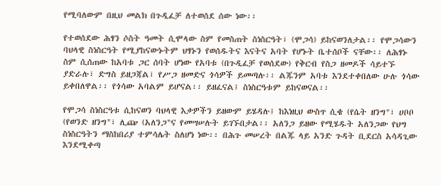የሚባለውም በዚህ መልክ በጉዲፈቻ ለተወሰደ ሰው ነው፡፡

የተወሰደው ሕፃን ሶስት ዓመት ሲሞላው ስም የመስጠት ስነስርዓት፣ (ሞጋሳ) ይከናወንለታል፡፡ የሞጋሳውን ባህላዊ ስነስርዓት የሚያከናውኑትም ህፃኑን የወሰዱትና እናትና አባት የሆኑት ቤተሰቦች ናቸው፡፡ ለሕፃኑ ስም ሲሰጠው ከአባቱ ጋር ሰባት ሆነው የአባቱ (በጉዲፈቻ የወሰደው) የቅርብ የስጋ ዘመዶች ሳይተኙ ያድራሉ፣ ድግስ ይዘጋጃል፣ የሥጋ ዘመድና ጎሳዎች ይመጣሉ፡፡ ልጁንም አባቱ እንደተቀበለው ሁሉ ጎሳው ይቀበለዋል፡፡ የጎሳው አባልም ይሆናል፡፡ ይዘፈናል፤ ስነስርዓቱም ይከናወናል፡፡

የሞጋሳ ስነስርዓቱ ሲከናወን ባህላዊ እቃዎችን ይዘውም ይሄዳሉ፤ ከእነዚህ ውስጥ ሲቄ (የሴት ዘንግ"፣ ሀቦቦ (የወንድ ዘንግ"፣ ሊጬ (አለንጋ"ና የመሣሠሉት ይገኙበታል፡፡ አለንጋ ይዘው የሚሄዱት አለንጋው የህግ ስነስርዓትን ማስከበሪያ ተምሳሌት ስለሆነ ነው፡፡ በሕጉ መሠረት በልጁ ላይ አንድ ጉዳት ቢደርስ አሳዳጊው እንደሚቀጣ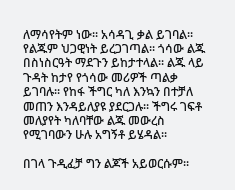ለማሳየትም ነው፡፡ አሳዳጊ ቃል ይገባል፡፡ የልጁም ህጋዊነት ይረጋገጣል፡፡ ጎሳው ልጁ በስነስርዓት ማደጉን ይከታተላል፡፡ ልጁ ላይ ጉዳት ከታየ የጎሳው መሪዎች ጣልቃ ይገባሉ፡፡ የከፋ ችግር ካለ እንኳን በተቻለ መጠን እንዳይለያዩ ያደርጋሉ፡፡ ችግሩ ገፍቶ መለያየት ካለባቸው ልጁ መውረስ የሚገባውን ሁሉ አግኝቶ ይሄዳል፡፡

በገላ ጉዲፈቻ ግን ልጆች አይወርሱም፡፡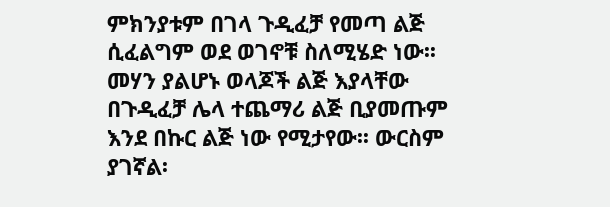ምክንያቱም በገላ ጉዲፈቻ የመጣ ልጅ ሲፈልግም ወደ ወገኖቹ ስለሚሄድ ነው፡፡ መሃን ያልሆኑ ወላጆች ልጅ እያላቸው በጉዲፈቻ ሌላ ተጨማሪ ልጅ ቢያመጡም እንደ በኩር ልጅ ነው የሚታየው፡፡ ውርስም ያገኛል፡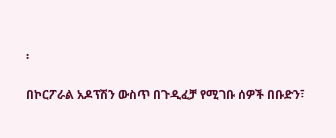፡

በኮርፖራል አዶፕሽን ውስጥ በጉዲፈቻ የሚገቡ ሰዎች በቡድን፣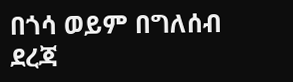በጎሳ ወይም በግለሰብ ደረጃ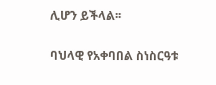ሊሆን ይችላል፡፡

ባህላዊ የአቀባበል ስነስርዓቱ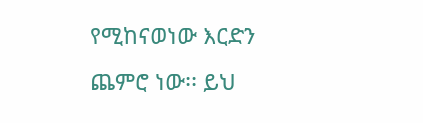የሚከናወነው እርድን ጨምሮ ነው፡፡ ይህ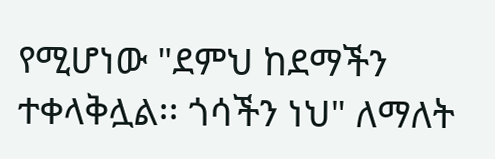የሚሆነው "ደምህ ከደማችን ተቀላቅሏል፡፡ ጎሳችን ነህ" ለማለት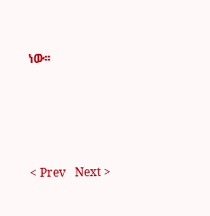ነው፡፡




< Prev   Next >